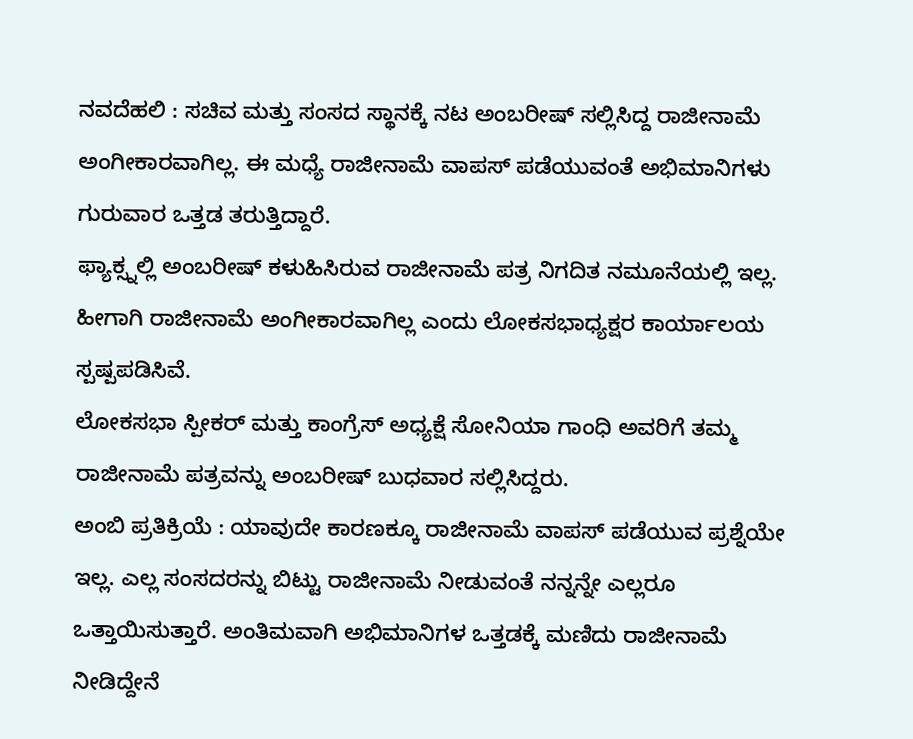ನವದೆಹಲಿ : ಸಚಿವ ಮತ್ತು ಸಂಸದ ಸ್ಥಾನಕ್ಕೆ ನಟ ಅಂಬರೀಷ್ ಸಲ್ಲಿಸಿದ್ದ ರಾಜೀನಾಮೆ ಅಂಗೀಕಾರವಾಗಿಲ್ಲ. ಈ ಮಧ್ಯೆ ರಾಜೀನಾಮೆ ವಾಪಸ್ ಪಡೆಯುವಂತೆ ಅಭಿಮಾನಿಗಳು ಗುರುವಾರ ಒತ್ತಡ ತರುತ್ತಿದ್ದಾರೆ.
ಫ್ಯಾಕ್ಸ್ನಲ್ಲಿ ಅಂಬರೀಷ್ ಕಳುಹಿಸಿರುವ ರಾಜೀನಾಮೆ ಪತ್ರ ನಿಗದಿತ ನಮೂನೆಯಲ್ಲಿ ಇಲ್ಲ. ಹೀಗಾಗಿ ರಾಜೀನಾಮೆ ಅಂಗೀಕಾರವಾಗಿಲ್ಲ ಎಂದು ಲೋಕಸಭಾಧ್ಯಕ್ಷರ ಕಾರ್ಯಾಲಯ ಸ್ಪಷ್ಪಪಡಿಸಿವೆ.
ಲೋಕಸಭಾ ಸ್ಪೀಕರ್ ಮತ್ತು ಕಾಂಗ್ರೆಸ್ ಅಧ್ಯಕ್ಷೆ ಸೋನಿಯಾ ಗಾಂಧಿ ಅವರಿಗೆ ತಮ್ಮ ರಾಜೀನಾಮೆ ಪತ್ರವನ್ನು ಅಂಬರೀಷ್ ಬುಧವಾರ ಸಲ್ಲಿಸಿದ್ದರು.
ಅಂಬಿ ಪ್ರತಿಕ್ರಿಯೆ : ಯಾವುದೇ ಕಾರಣಕ್ಕೂ ರಾಜೀನಾಮೆ ವಾಪಸ್ ಪಡೆಯುವ ಪ್ರಶ್ನೆಯೇ ಇಲ್ಲ. ಎಲ್ಲ ಸಂಸದರನ್ನು ಬಿಟ್ಟು ರಾಜೀನಾಮೆ ನೀಡುವಂತೆ ನನ್ನನ್ನೇ ಎಲ್ಲರೂ ಒತ್ತಾಯಿಸುತ್ತಾರೆ. ಅಂತಿಮವಾಗಿ ಅಭಿಮಾನಿಗಳ ಒತ್ತಡಕ್ಕೆ ಮಣಿದು ರಾಜೀನಾಮೆ ನೀಡಿದ್ದೇನೆ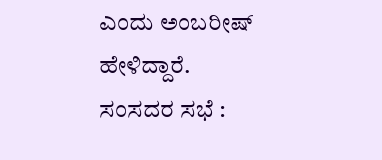ಎಂದು ಅಂಬರೀಷ್ ಹೇಳಿದ್ದಾರೆ.
ಸಂಸದರ ಸಭೆ :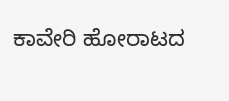ಕಾವೇರಿ ಹೋರಾಟದ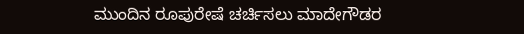ಮುಂದಿನ ರೂಪುರೇಷೆ ಚರ್ಚಿಸಲು ಮಾದೇಗೌಡರ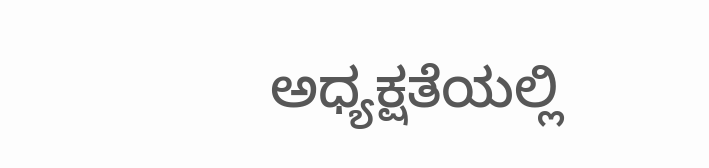ಅಧ್ಯಕ್ಷತೆಯಲ್ಲಿ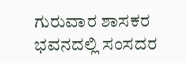ಗುರುವಾರ ಶಾಸಕರ ಭವನದಲ್ಲಿ ಸಂಸದರ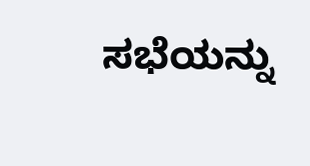ಸಭೆಯನ್ನು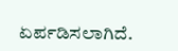ಏರ್ಪಡಿಸಲಾಗಿದೆ.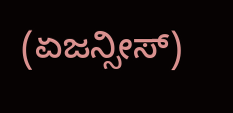(ಏಜನ್ಸೀಸ್)